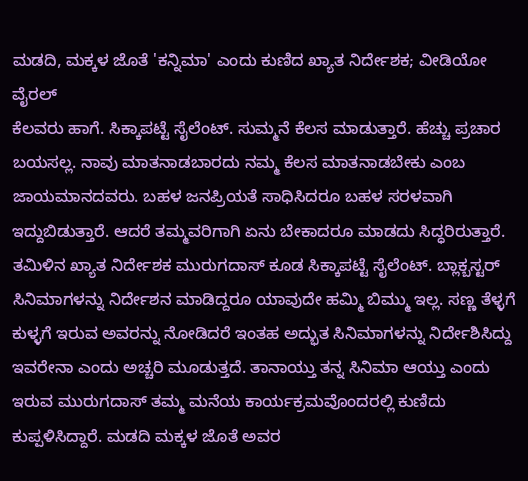ಮಡದಿ, ಮಕ್ಕಳ ಜೊತೆ 'ಕನ್ನಿಮಾ' ಎಂದು ಕುಣಿದ ಖ್ಯಾತ ನಿರ್ದೇಶಕ; ವೀಡಿಯೋ ವೈರಲ್
ಕೆಲವರು ಹಾಗೆ. ಸಿಕ್ಕಾಪಟ್ಟೆ ಸೈಲೆಂಟ್. ಸುಮ್ಮನೆ ಕೆಲಸ ಮಾಡುತ್ತಾರೆ. ಹೆಚ್ಚು ಪ್ರಚಾರ ಬಯಸಲ್ಲ. ನಾವು ಮಾತನಾಡಬಾರದು ನಮ್ಮ ಕೆಲಸ ಮಾತನಾಡಬೇಕು ಎಂಬ ಜಾಯಮಾನದವರು. ಬಹಳ ಜನಪ್ರಿಯತೆ ಸಾಧಿಸಿದರೂ ಬಹಳ ಸರಳವಾಗಿ ಇದ್ದುಬಿಡುತ್ತಾರೆ. ಆದರೆ ತಮ್ಮವರಿಗಾಗಿ ಏನು ಬೇಕಾದರೂ ಮಾಡದು ಸಿದ್ಧರಿರುತ್ತಾರೆ.
ತಮಿಳಿನ ಖ್ಯಾತ ನಿರ್ದೇಶಕ ಮುರುಗದಾಸ್ ಕೂಡ ಸಿಕ್ಕಾಪಟ್ಟೆ ಸೈಲೆಂಟ್. ಬ್ಲಾಕ್ಬಸ್ಟರ್ ಸಿನಿಮಾಗಳನ್ನು ನಿರ್ದೇಶನ ಮಾಡಿದ್ದರೂ ಯಾವುದೇ ಹಮ್ಮಿ ಬಿಮ್ಮು ಇಲ್ಲ. ಸಣ್ಣ ತೆಳ್ಳಗೆ ಕುಳ್ಳಗೆ ಇರುವ ಅವರನ್ನು ನೋಡಿದರೆ ಇಂತಹ ಅದ್ಭುತ ಸಿನಿಮಾಗಳನ್ನು ನಿರ್ದೇಶಿಸಿದ್ದು ಇವರೇನಾ ಎಂದು ಅಚ್ಚರಿ ಮೂಡುತ್ತದೆ. ತಾನಾಯ್ತು ತನ್ನ ಸಿನಿಮಾ ಆಯ್ತು ಎಂದು ಇರುವ ಮುರುಗದಾಸ್ ತಮ್ಮ ಮನೆಯ ಕಾರ್ಯಕ್ರಮವೊಂದರಲ್ಲಿ ಕುಣಿದು ಕುಪ್ಪಳಿಸಿದ್ದಾರೆ. ಮಡದಿ ಮಕ್ಕಳ ಜೊತೆ ಅವರ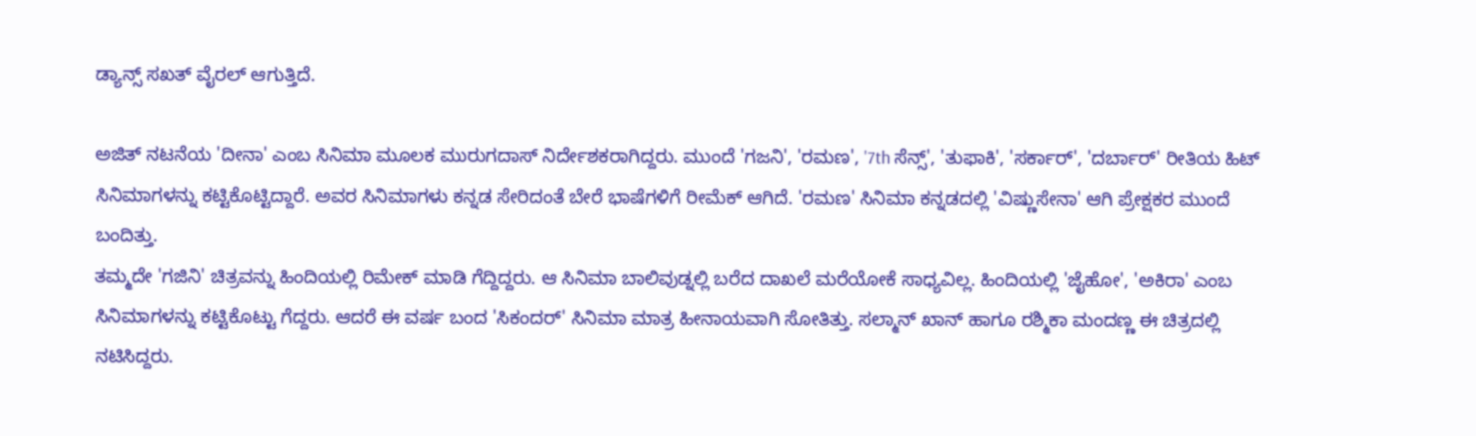ಡ್ಯಾನ್ಸ್ ಸಖತ್ ವೈರಲ್ ಆಗುತ್ತಿದೆ.

ಅಜಿತ್ ನಟನೆಯ 'ದೀನಾ' ಎಂಬ ಸಿನಿಮಾ ಮೂಲಕ ಮುರುಗದಾಸ್ ನಿರ್ದೇಶಕರಾಗಿದ್ದರು. ಮುಂದೆ 'ಗಜನಿ', 'ರಮಣ', '7th ಸೆನ್ಸ್', 'ತುಫಾಕಿ', 'ಸರ್ಕಾರ್', 'ದರ್ಬಾರ್' ರೀತಿಯ ಹಿಟ್ ಸಿನಿಮಾಗಳನ್ನು ಕಟ್ಟಿಕೊಟ್ಟಿದ್ದಾರೆ. ಅವರ ಸಿನಿಮಾಗಳು ಕನ್ನಡ ಸೇರಿದಂತೆ ಬೇರೆ ಭಾಷೆಗಳಿಗೆ ರೀಮೆಕ್ ಆಗಿದೆ. 'ರಮಣ' ಸಿನಿಮಾ ಕನ್ನಡದಲ್ಲಿ 'ವಿಷ್ಣುಸೇನಾ' ಆಗಿ ಪ್ರೇಕ್ಷಕರ ಮುಂದೆ ಬಂದಿತ್ತು.
ತಮ್ಮದೇ 'ಗಜಿನಿ' ಚಿತ್ರವನ್ನು ಹಿಂದಿಯಲ್ಲಿ ರಿಮೇಕ್ ಮಾಡಿ ಗೆದ್ದಿದ್ದರು. ಆ ಸಿನಿಮಾ ಬಾಲಿವುಡ್ನಲ್ಲಿ ಬರೆದ ದಾಖಲೆ ಮರೆಯೋಕೆ ಸಾಧ್ಯವಿಲ್ಲ. ಹಿಂದಿಯಲ್ಲಿ 'ಜೈಹೋ', 'ಅಕಿರಾ' ಎಂಬ ಸಿನಿಮಾಗಳನ್ನು ಕಟ್ಟಿಕೊಟ್ಟು ಗೆದ್ದರು. ಆದರೆ ಈ ವರ್ಷ ಬಂದ 'ಸಿಕಂದರ್' ಸಿನಿಮಾ ಮಾತ್ರ ಹೀನಾಯವಾಗಿ ಸೋತಿತ್ತು. ಸಲ್ಮಾನ್ ಖಾನ್ ಹಾಗೂ ರಶ್ಮಿಕಾ ಮಂದಣ್ಣ ಈ ಚಿತ್ರದಲ್ಲಿ ನಟಿಸಿದ್ದರು.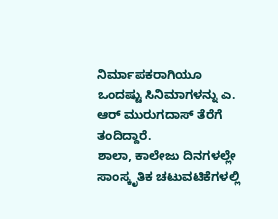ನಿರ್ಮಾಪಕರಾಗಿಯೂ ಒಂದಷ್ಟು ಸಿನಿಮಾಗಳನ್ನು ಎ. ಆರ್ ಮುರುಗದಾಸ್ ತೆರೆಗೆ ತಂದಿದ್ದಾರೆ.
ಶಾಲಾ, ಕಾಲೇಜು ದಿನಗಳಲ್ಲೇ ಸಾಂಸ್ಕೃತಿಕ ಚಟುವಟಿಕೆಗಳಲ್ಲಿ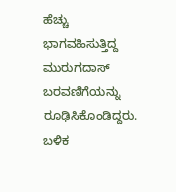ಹೆಚ್ಚು ಭಾಗವಹಿಸುತ್ತಿದ್ದ ಮುರುಗದಾಸ್ ಬರವಣಿಗೆಯನ್ನು ರೂಢಿಸಿಕೊಂಡಿದ್ದರು. ಬಳಿಕ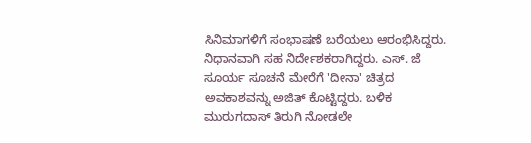ಸಿನಿಮಾಗಳಿಗೆ ಸಂಭಾಷಣೆ ಬರೆಯಲು ಆರಂಭಿಸಿದ್ದರು. ನಿಧಾನವಾಗಿ ಸಹ ನಿರ್ದೇಶಕರಾಗಿದ್ದರು. ಎಸ್. ಜೆ ಸೂರ್ಯ ಸೂಚನೆ ಮೇರೆಗೆ 'ದೀನಾ' ಚಿತ್ರದ ಅವಕಾಶವನ್ನು ಅಜಿತ್ ಕೊಟ್ಟಿದ್ದರು. ಬಳಿಕ ಮುರುಗದಾಸ್ ತಿರುಗಿ ನೋಡಲೇ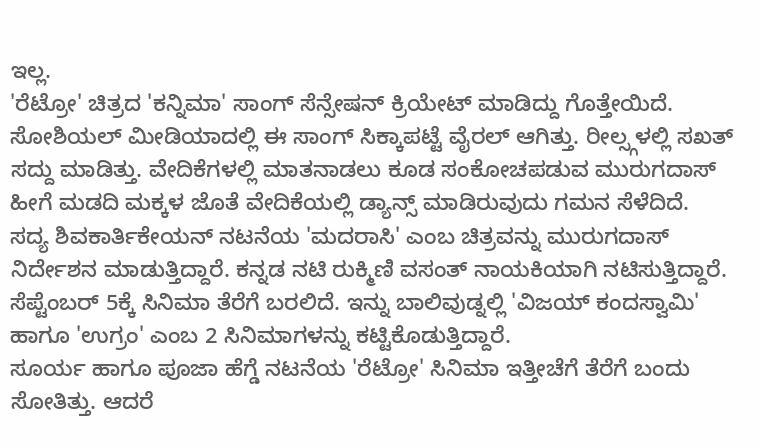ಇಲ್ಲ.
'ರೆಟ್ರೋ' ಚಿತ್ರದ 'ಕನ್ನಿಮಾ' ಸಾಂಗ್ ಸೆನ್ಸೇಷನ್ ಕ್ರಿಯೇಟ್ ಮಾಡಿದ್ದು ಗೊತ್ತೇಯಿದೆ. ಸೋಶಿಯಲ್ ಮೀಡಿಯಾದಲ್ಲಿ ಈ ಸಾಂಗ್ ಸಿಕ್ಕಾಪಟ್ಟೆ ವೈರಲ್ ಆಗಿತ್ತು. ರೀಲ್ಸ್ಗಳಲ್ಲಿ ಸಖತ್ ಸದ್ದು ಮಾಡಿತ್ತು. ವೇದಿಕೆಗಳಲ್ಲಿ ಮಾತನಾಡಲು ಕೂಡ ಸಂಕೋಚಪಡುವ ಮುರುಗದಾಸ್ ಹೀಗೆ ಮಡದಿ ಮಕ್ಕಳ ಜೊತೆ ವೇದಿಕೆಯಲ್ಲಿ ಡ್ಯಾನ್ಸ್ ಮಾಡಿರುವುದು ಗಮನ ಸೆಳೆದಿದೆ.
ಸದ್ಯ ಶಿವಕಾರ್ತಿಕೇಯನ್ ನಟನೆಯ 'ಮದರಾಸಿ' ಎಂಬ ಚಿತ್ರವನ್ನು ಮುರುಗದಾಸ್ ನಿರ್ದೇಶನ ಮಾಡುತ್ತಿದ್ದಾರೆ. ಕನ್ನಡ ನಟಿ ರುಕ್ಮಿಣಿ ವಸಂತ್ ನಾಯಕಿಯಾಗಿ ನಟಿಸುತ್ತಿದ್ದಾರೆ. ಸೆಪ್ಟೆಂಬರ್ 5ಕ್ಕೆ ಸಿನಿಮಾ ತೆರೆಗೆ ಬರಲಿದೆ. ಇನ್ನು ಬಾಲಿವುಡ್ನಲ್ಲಿ 'ವಿಜಯ್ ಕಂದಸ್ವಾಮಿ' ಹಾಗೂ 'ಉಗ್ರಂ' ಎಂಬ 2 ಸಿನಿಮಾಗಳನ್ನು ಕಟ್ಟಿಕೊಡುತ್ತಿದ್ದಾರೆ.
ಸೂರ್ಯ ಹಾಗೂ ಪೂಜಾ ಹೆಗ್ಡೆ ನಟನೆಯ 'ರೆಟ್ರೋ' ಸಿನಿಮಾ ಇತ್ತೀಚೆಗೆ ತೆರೆಗೆ ಬಂದು ಸೋತಿತ್ತು. ಆದರೆ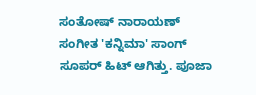ಸಂತೋಷ್ ನಾರಾಯಣ್ ಸಂಗೀತ 'ಕನ್ನಿಮಾ' ಸಾಂಗ್ ಸೂಪರ್ ಹಿಟ್ ಆಗಿತ್ತು. ಪೂಜಾ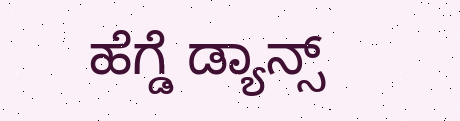ಹೆಗ್ಡೆ ಡ್ಯಾನ್ಸ್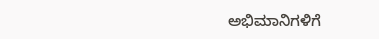ಅಭಿಮಾನಿಗಳಿಗೆ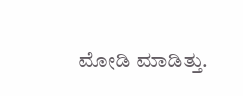ಮೋಡಿ ಮಾಡಿತ್ತು.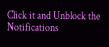Click it and Unblock the Notifications